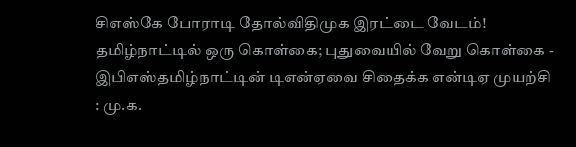சிஎஸ்கே போராடி தோல்விதிமுக இரட்டை வேடம்! தமிழ்நாட்டில் ஒரு கொள்கை; புதுவையில் வேறு கொள்கை - இபிஎஸ்தமிழ்நாட்டின் டிஎன்ஏவை சிதைக்க என்டிஏ முயற்சி : மு.க.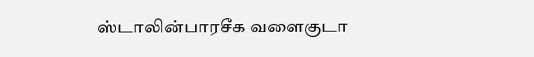ஸ்டாலின்பாரசீக வளைகுடா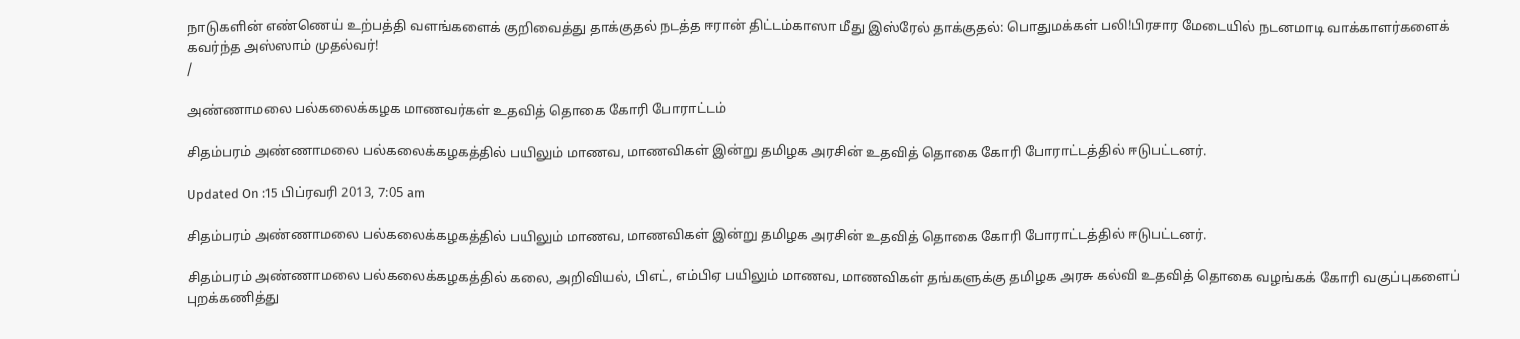நாடுகளின் எண்ணெய் உற்பத்தி வளங்களைக் குறிவைத்து தாக்குதல் நடத்த ஈரான் திட்டம்காஸா மீது இஸ்ரேல் தாக்குதல்: பொதுமக்கள் பலி!பிரசார மேடையில் நடனமாடி வாக்காளர்களைக் கவர்ந்த அஸ்ஸாம் முதல்வர்!
/

அண்ணாமலை பல்கலைக்கழக மாணவர்கள் உதவித் தொகை கோரி போராட்டம்

சிதம்பரம் அண்ணாமலை பல்கலைக்கழகத்தில் பயிலும் மாணவ, மாணவிகள் இன்று தமிழக அரசின் உதவித் தொகை கோரி போராட்டத்தில் ஈடுபட்டனர்.

Updated On :15 பிப்ரவரி 2013, 7:05 am

சிதம்பரம் அண்ணாமலை பல்கலைக்கழகத்தில் பயிலும் மாணவ, மாணவிகள் இன்று தமிழக அரசின் உதவித் தொகை கோரி போராட்டத்தில் ஈடுபட்டனர்.

சிதம்பரம் அண்ணாமலை பல்கலைக்கழகத்தில் கலை, அறிவியல், பிஎட், எம்பிஏ பயிலும் மாணவ, மாணவிகள் தங்களுக்கு தமிழக அரசு கல்வி உதவித் தொகை வழங்கக் கோரி வகுப்புகளைப் புறக்கணித்து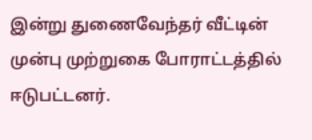இன்று துணைவேந்தர் வீட்டின் முன்பு முற்றுகை போராட்டத்தில் ஈடுபட்டனர்.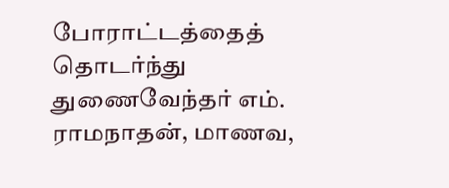போராட்டத்தைத் தொடர்ந்து துணைவேந்தர் எம். ராமநாதன், மாணவ,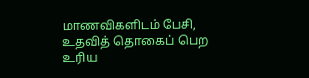மாணவிகளிடம் பேசி, உதவித் தொகைப் பெற உரிய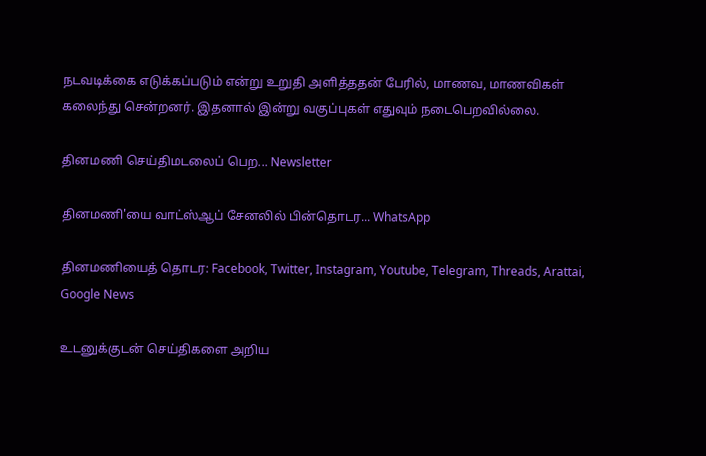நடவடிக்கை எடுக்கப்படும் என்று உறுதி அளித்ததன் பேரில், மாணவ, மாணவிகள் கலைந்து சென்றனர். இதனால் இன்று வகுப்புகள் எதுவும் நடைபெறவில்லை.

தினமணி செய்திமடலைப் பெற... Newsletter

தினமணி'யை வாட்ஸ்ஆப் சேனலில் பின்தொடர... WhatsApp

தினமணியைத் தொடர: Facebook, Twitter, Instagram, Youtube, Telegram, Threads, Arattai, Google News

உடனுக்குடன் செய்திகளை அறிய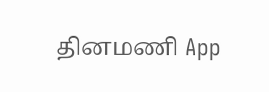தினமணி App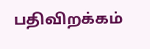பதிவிறக்கம்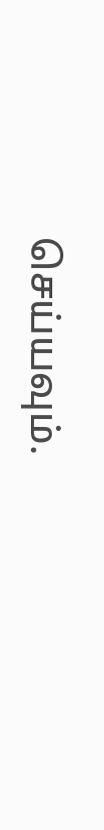செய்யவும்.